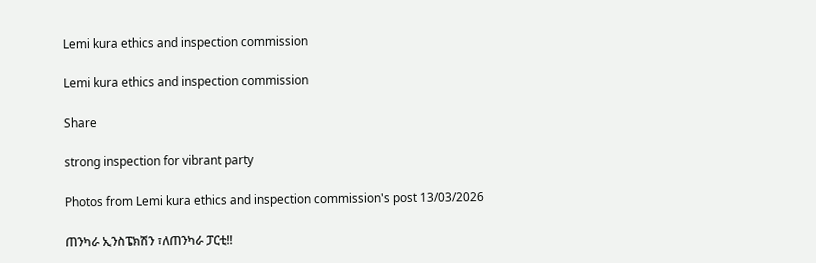Lemi kura ethics and inspection commission

Lemi kura ethics and inspection commission

Share

strong inspection for vibrant party

Photos from Lemi kura ethics and inspection commission's post 13/03/2026

ጠንካራ ኢንስፔክሽን ፣ለጠንካራ ፓርቲ!!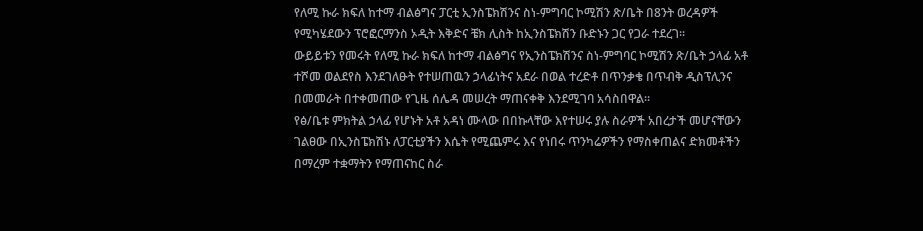የለሚ ኩራ ክፍለ ከተማ ብልፅግና ፓርቲ ኢንስፔክሽንና ስነ-ምግባር ኮሚሽን ጽ/ቤት በ8ንት ወረዳዎች የሚካሄደውን ፕሮፎርማንስ ኦዲት እቅድና ቼክ ሊስት ከኢንስፔክሽን ቡድኑን ጋር የጋራ ተደረገ።
ውይይቱን የመሩት የለሚ ኩራ ክፍለ ከተማ ብልፅግና የኢንስፔክሽንና ስነ-ምግባር ኮሚሽን ጽ/ቤት ኃላፊ አቶ ተሾመ ወልደየስ እንደገለፁት የተሠጠዉን ኃላፊነትና አደራ በወል ተረድቶ በጥንቃቄ በጥብቅ ዲስፕሊንና በመመራት በተቀመጠው የጊዜ ሰሌዳ መሠረት ማጠናቀቅ እንደሚገባ አሳስበዋል።
የፅ/ቤቱ ምክትል ኃላፊ የሆኑት አቶ አዳነ ሙላው በበኩላቸው እየተሠሩ ያሉ ስራዎች አበረታች መሆናቸውን
ገልፀው በኢንስፔክሽኑ ለፓርቲያችን እሴት የሚጨምሩ እና የነበሩ ጥንካሬዎችን የማስቀጠልና ድክመቶችን በማረም ተቋማትን የማጠናከር ስራ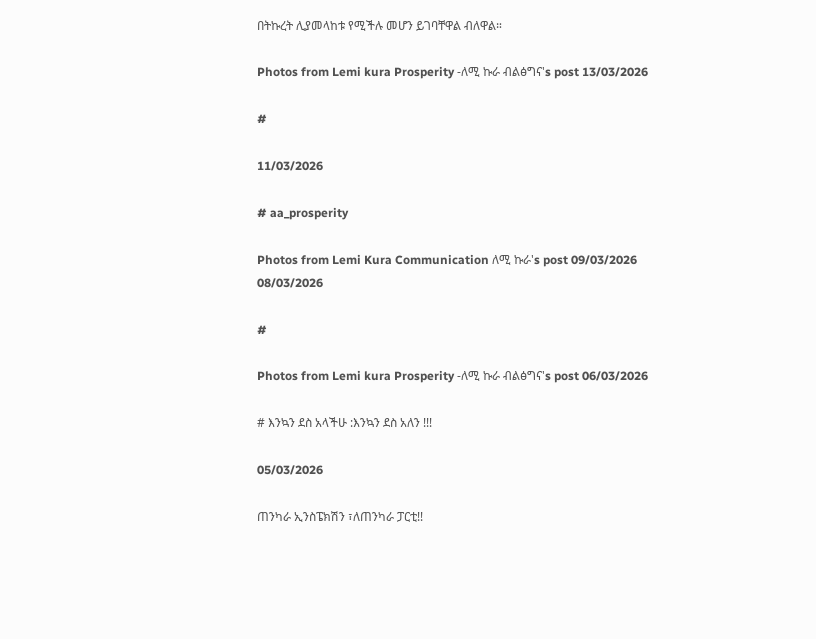በትኩረት ሊያመላከቱ የሚችሉ መሆን ይገባቸዋል ብለዋል።

Photos from Lemi kura Prosperity -ለሚ ኩራ ብልፅግና's post 13/03/2026

#

11/03/2026

# aa_prosperity

Photos from Lemi Kura Communication ለሚ ኩራ's post 09/03/2026
08/03/2026

#

Photos from Lemi kura Prosperity -ለሚ ኩራ ብልፅግና's post 06/03/2026

# እንኳን ደስ አላችሁ :እንኳን ደስ አለን !!!

05/03/2026

ጠንካራ ኢንስፔክሽን ፣ለጠንካራ ፓርቲ!!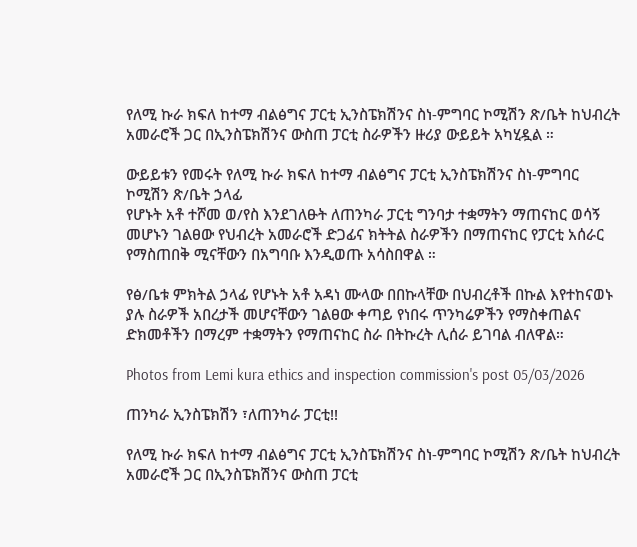የለሚ ኩራ ክፍለ ከተማ ብልፅግና ፓርቲ ኢንስፔክሽንና ስነ-ምግባር ኮሚሽን ጽ/ቤት ከህብረት አመራሮች ጋር በኢንስፔክሽንና ውስጠ ፓርቲ ስራዎችን ዙሪያ ውይይት አካሂዷል ።

ውይይቱን የመሩት የለሚ ኩራ ክፍለ ከተማ ብልፅግና ፓርቲ ኢንስፔክሽንና ስነ-ምግባር ኮሚሽን ጽ/ቤት ኃላፊ
የሆኑት አቶ ተሾመ ወ/የስ እንደገለፁት ለጠንካራ ፓርቲ ግንባታ ተቋማትን ማጠናከር ወሳኝ መሆኑን ገልፀው የህብረት አመራሮች ድጋፊና ክትትል ስራዎችን በማጠናከር የፓርቲ አሰራር የማስጠበቅ ሚናቸውን በአግባቡ እንዲወጡ አሳስበዋል ።

የፅ/ቤቱ ምክትል ኃላፊ የሆኑት አቶ አዳነ ሙላው በበኩላቸው በህብረቶች በኩል እየተከናወኑ ያሉ ስራዎች አበረታች መሆናቸውን ገልፀው ቀጣይ የነበሩ ጥንካሬዎችን የማስቀጠልና ድክመቶችን በማረም ተቋማትን የማጠናከር ስራ በትኩረት ሊሰራ ይገባል ብለዋል።

Photos from Lemi kura ethics and inspection commission's post 05/03/2026

ጠንካራ ኢንስፔክሽን ፣ለጠንካራ ፓርቲ!!

የለሚ ኩራ ክፍለ ከተማ ብልፅግና ፓርቲ ኢንስፔክሽንና ስነ-ምግባር ኮሚሽን ጽ/ቤት ከህብረት አመራሮች ጋር በኢንስፔክሽንና ውስጠ ፓርቲ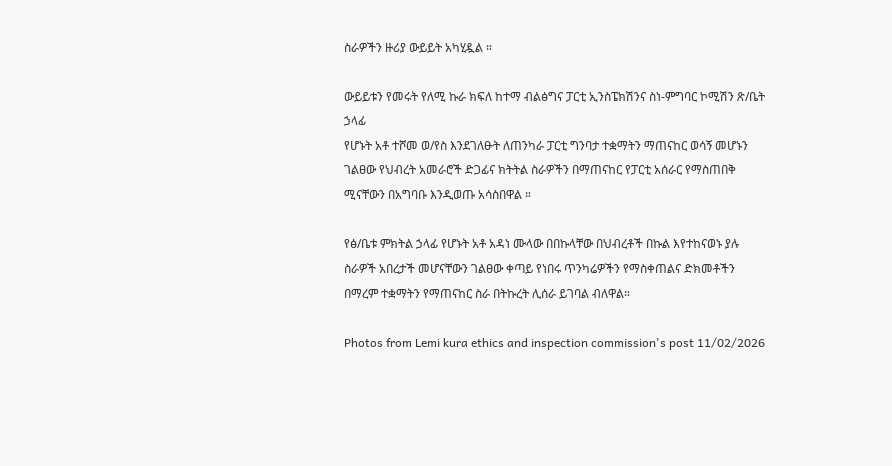ስራዎችን ዙሪያ ውይይት አካሂዷል ።

ውይይቱን የመሩት የለሚ ኩራ ክፍለ ከተማ ብልፅግና ፓርቲ ኢንስፔክሽንና ስነ-ምግባር ኮሚሽን ጽ/ቤት ኃላፊ
የሆኑት አቶ ተሾመ ወ/የስ እንደገለፁት ለጠንካራ ፓርቲ ግንባታ ተቋማትን ማጠናከር ወሳኝ መሆኑን ገልፀው የህብረት አመራሮች ድጋፊና ክትትል ስራዎችን በማጠናከር የፓርቲ አሰራር የማስጠበቅ ሚናቸውን በአግባቡ እንዲወጡ አሳስበዋል ።

የፅ/ቤቱ ምክትል ኃላፊ የሆኑት አቶ አዳነ ሙላው በበኩላቸው በህብረቶች በኩል እየተከናወኑ ያሉ ስራዎች አበረታች መሆናቸውን ገልፀው ቀጣይ የነበሩ ጥንካሬዎችን የማስቀጠልና ድክመቶችን በማረም ተቋማትን የማጠናከር ስራ በትኩረት ሊሰራ ይገባል ብለዋል።

Photos from Lemi kura ethics and inspection commission's post 11/02/2026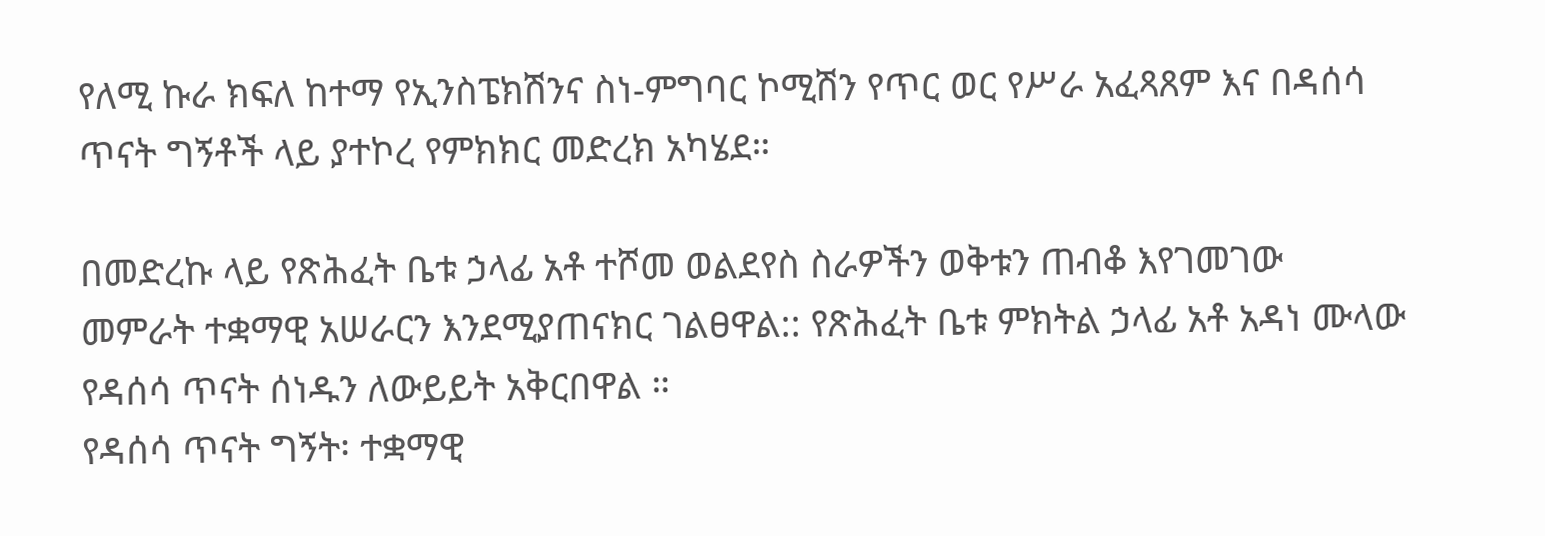የለሚ ኩራ ክፍለ ከተማ የኢንስፔክሽንና ስነ-ምግባር ኮሚሽን የጥር ወር የሥራ አፈጻጸም እና በዳሰሳ ጥናት ግኝቶች ላይ ያተኮረ የምክክር መድረክ አካሄደ።

በመድረኩ ላይ የጽሕፈት ቤቱ ኃላፊ አቶ ተሾመ ወልደየስ ስራዎችን ወቅቱን ጠብቆ እየገመገው መምራት ተቋማዊ አሠራርን እንደሚያጠናክር ገልፀዋል:: የጽሕፈት ቤቱ ምክትል ኃላፊ አቶ አዳነ ሙላው የዳሰሳ ጥናት ሰነዱን ለውይይት አቅርበዋል ።
የዳሰሳ ጥናት ግኝት፡ ተቋማዊ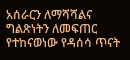አሰራርን ለማሻሻልና ግልጽነትን ለመፍጠር የተከናወነው የዳሰሳ ጥናት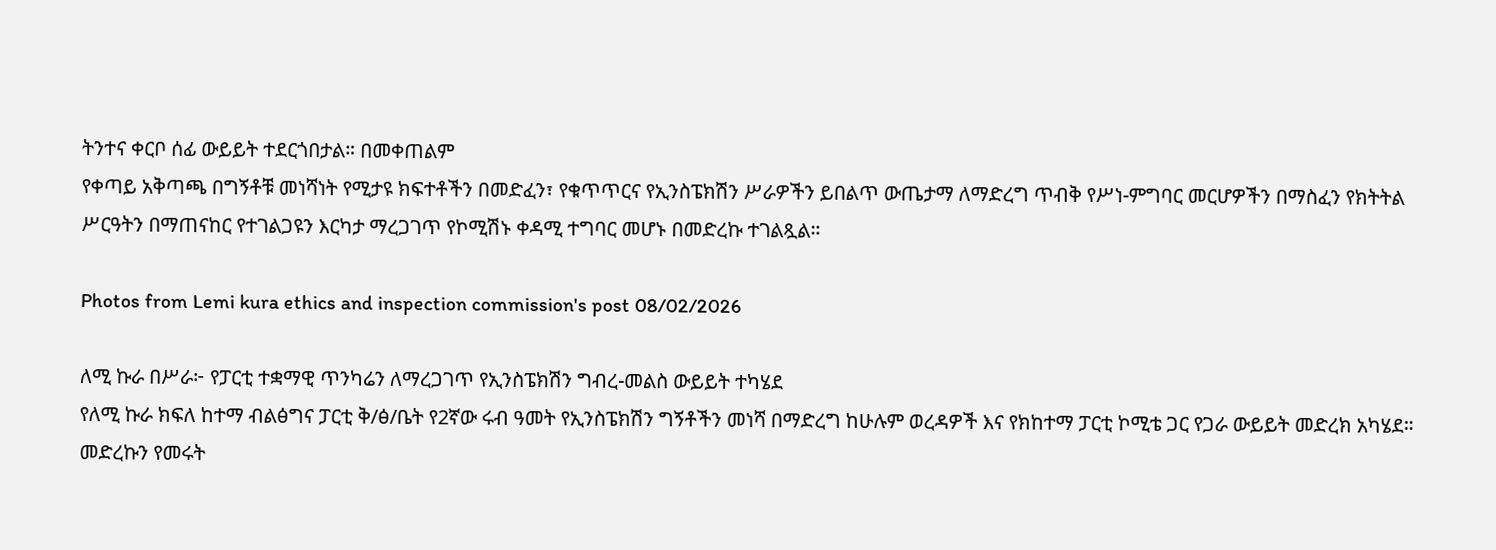ትንተና ቀርቦ ሰፊ ውይይት ተደርጎበታል። በመቀጠልም
የቀጣይ አቅጣጫ በግኝቶቹ መነሻነት የሚታዩ ክፍተቶችን በመድፈን፣ የቁጥጥርና የኢንስፔክሽን ሥራዎችን ይበልጥ ውጤታማ ለማድረግ ጥብቅ የሥነ-ምግባር መርሆዎችን በማስፈን የክትትል ሥርዓትን በማጠናከር የተገልጋዩን እርካታ ማረጋገጥ የኮሚሽኑ ቀዳሚ ተግባር መሆኑ በመድረኩ ተገልጿል።

Photos from Lemi kura ethics and inspection commission's post 08/02/2026

ለሚ ኩራ በሥራ፦ የፓርቲ ተቋማዊ ጥንካሬን ለማረጋገጥ የኢንስፔክሽን ግብረ-መልስ ውይይት ተካሄደ
የለሚ ኩራ ክፍለ ከተማ ብልፅግና ፓርቲ ቅ/ፅ/ቤት የ2ኛው ሩብ ዓመት የኢንስፔክሽን ግኝቶችን መነሻ በማድረግ ከሁሉም ወረዳዎች እና የክከተማ ፓርቲ ኮሚቴ ጋር የጋራ ውይይት መድረክ አካሄደ።
መድረኩን የመሩት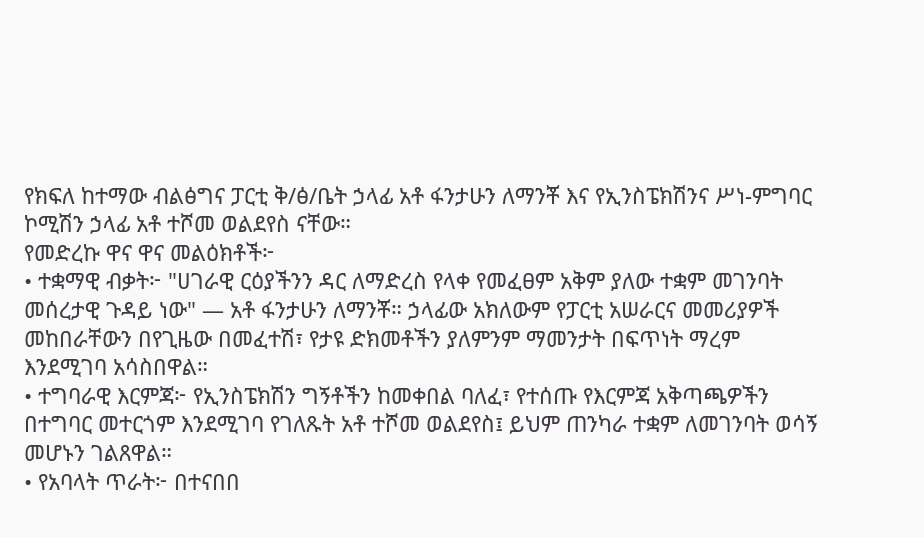የክፍለ ከተማው ብልፅግና ፓርቲ ቅ/ፅ/ቤት ኃላፊ አቶ ፋንታሁን ለማንቾ እና የኢንስፔክሽንና ሥነ-ምግባር ኮሚሽን ኃላፊ አቶ ተሾመ ወልደየስ ናቸው።
የመድረኩ ዋና ዋና መልዕክቶች፦
• ተቋማዊ ብቃት፦ "ሀገራዊ ርዕያችንን ዳር ለማድረስ የላቀ የመፈፀም አቅም ያለው ተቋም መገንባት መሰረታዊ ጉዳይ ነው" — አቶ ፋንታሁን ለማንቾ። ኃላፊው አክለውም የፓርቲ አሠራርና መመሪያዎች መከበራቸውን በየጊዜው በመፈተሽ፣ የታዩ ድክመቶችን ያለምንም ማመንታት በፍጥነት ማረም እንደሚገባ አሳስበዋል።
• ተግባራዊ እርምጃ፦ የኢንስፔክሽን ግኝቶችን ከመቀበል ባለፈ፣ የተሰጡ የእርምጃ አቅጣጫዎችን በተግባር መተርጎም እንደሚገባ የገለጹት አቶ ተሾመ ወልደየስ፤ ይህም ጠንካራ ተቋም ለመገንባት ወሳኝ መሆኑን ገልጸዋል።
• የአባላት ጥራት፦ በተናበበ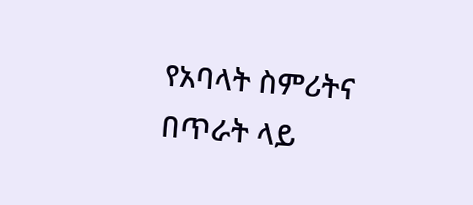የአባላት ስምሪትና በጥራት ላይ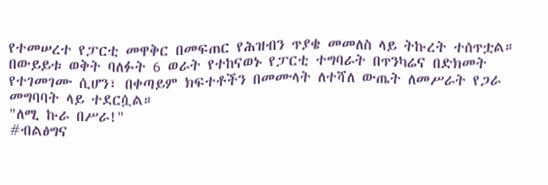የተመሠረተ የፓርቲ መዋቅር በመፍጠር የሕዝብን ጥያቄ መመለስ ላይ ትኩረት ተሰጥቷል።
በውይይቱ ወቅት ባለፉት 6 ወራት የተከናወኑ የፓርቲ ተግባራት በጥንካሬና በድክመት የተገመገሙ ሲሆን፣ በቀጣይም ክፍተቶችን በመሙላት ለተሻለ ውጤት ለመሥራት የጋራ መግባባት ላይ ተደርሷል።
"ለሚ ኩራ በሥራ!"
#ብልፅግና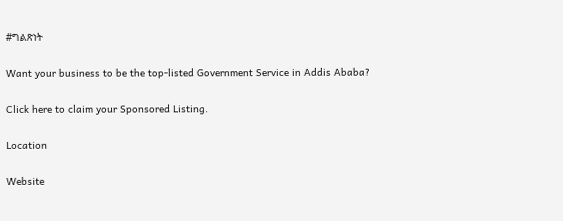#ግልጽነት

Want your business to be the top-listed Government Service in Addis Ababa?

Click here to claim your Sponsored Listing.

Location

Website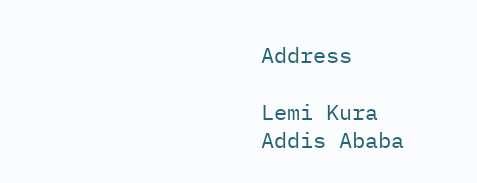Address

Lemi Kura
Addis Ababa